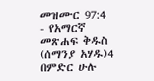መዝሙር 97:4 - የአማርኛ መጽሐፍ ቅዱስ (ሰማንያ አሃዱ)4 በምድር ሁሉ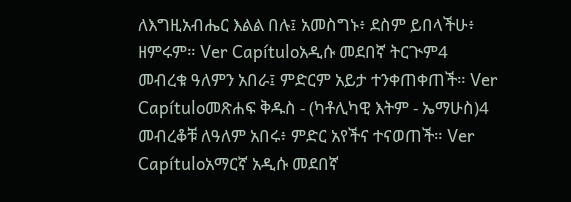ለእግዚአብሔር እልል በሉ፤ አመስግኑ፥ ደስም ይበላችሁ፥ ዘምሩም። Ver Capítuloአዲሱ መደበኛ ትርጒም4 መብረቁ ዓለምን አበራ፤ ምድርም አይታ ተንቀጠቀጠች። Ver Capítuloመጽሐፍ ቅዱስ - (ካቶሊካዊ እትም - ኤማሁስ)4 መብረቆቹ ለዓለም አበሩ፥ ምድር አየችና ተናወጠች። Ver Capítuloአማርኛ አዲሱ መደበኛ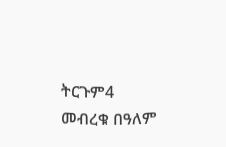ትርጉም4 መብረቁ በዓለም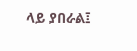ላይ ያበራል፤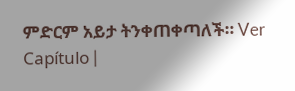ምድርም አይታ ትንቀጠቀጣለች። Ver Capítulo |